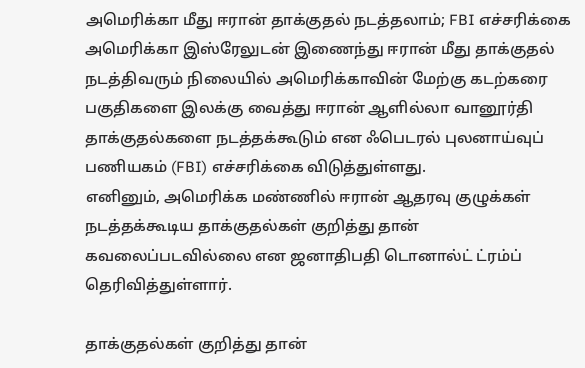அமெரிக்கா மீது ஈரான் தாக்குதல் நடத்தலாம்; FBI எச்சரிக்கை
அமெரிக்கா இஸ்ரேலுடன் இணைந்து ஈரான் மீது தாக்குதல் நடத்திவரும் நிலையில் அமெரிக்காவின் மேற்கு கடற்கரை பகுதிகளை இலக்கு வைத்து ஈரான் ஆளில்லா வானூர்தி தாக்குதல்களை நடத்தக்கூடும் என ஃபெடரல் புலனாய்வுப் பணியகம் (FBI) எச்சரிக்கை விடுத்துள்ளது.
எனினும், அமெரிக்க மண்ணில் ஈரான் ஆதரவு குழுக்கள் நடத்தக்கூடிய தாக்குதல்கள் குறித்து தான் கவலைப்படவில்லை என ஜனாதிபதி டொனால்ட் ட்ரம்ப் தெரிவித்துள்ளார்.

தாக்குதல்கள் குறித்து தான்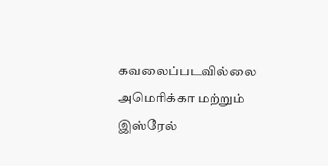கவலைப்படவில்லை
அமெரிக்கா மற்றும் இஸ்ரேல்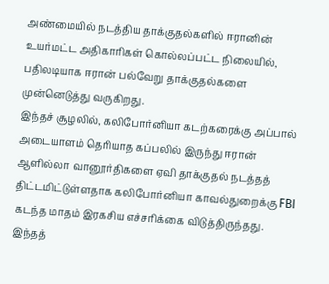அண்மையில் நடத்திய தாக்குதல்களில் ஈரானின் உயர்மட்ட அதிகாரிகள் கொல்லப்பட்ட நிலையில், பதிலடியாக ஈரான் பல்வேறு தாக்குதல்களை முன்னெடுத்து வருகிறது.
இந்தச் சூழலில், கலிபோர்னியா கடற்கரைக்கு அப்பால் அடையாளம் தெரியாத கப்பலில் இருந்து ஈரான் ஆளில்லா வானூர்திகளை ஏவி தாக்குதல் நடத்தத் திட்டமிட்டுள்ளதாக கலிபோர்னியா காவல்துறைக்கு FBI கடந்த மாதம் இரகசிய எச்சரிக்கை விடுத்திருந்தது.
இந்தத்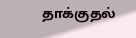தாக்குதல்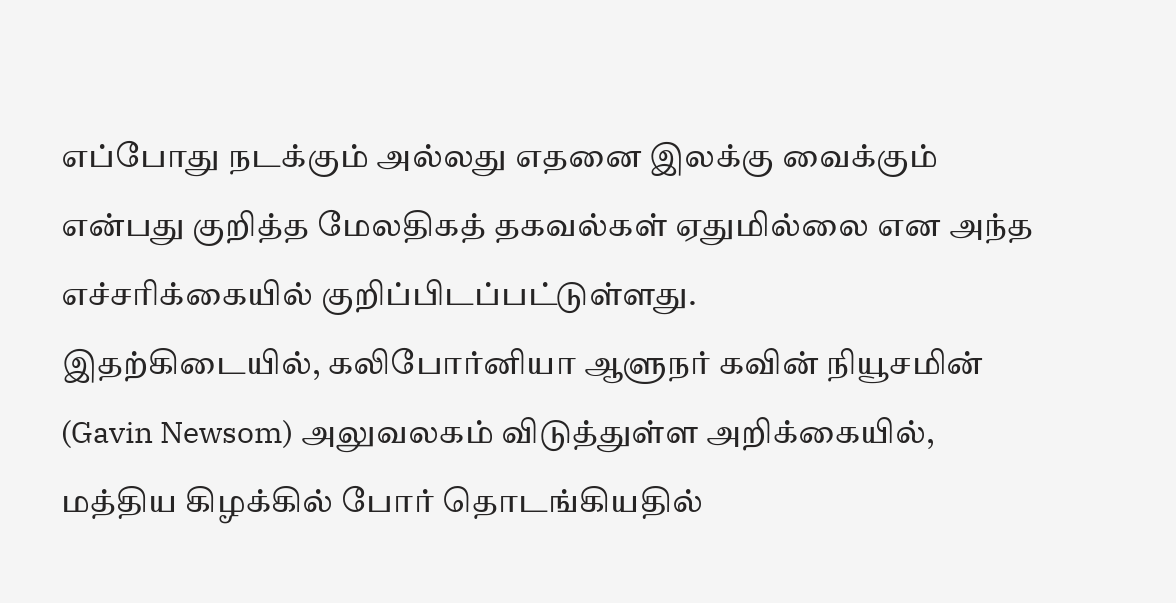எப்போது நடக்கும் அல்லது எதனை இலக்கு வைக்கும் என்பது குறித்த மேலதிகத் தகவல்கள் ஏதுமில்லை என அந்த எச்சரிக்கையில் குறிப்பிடப்பட்டுள்ளது.
இதற்கிடையில், கலிபோர்னியா ஆளுநர் கவின் நியூசமின் (Gavin Newsom) அலுவலகம் விடுத்துள்ள அறிக்கையில், மத்திய கிழக்கில் போர் தொடங்கியதில்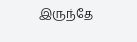இருந்தே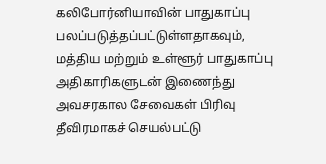கலிபோர்னியாவின் பாதுகாப்பு பலப்படுத்தப்பட்டுள்ளதாகவும், மத்திய மற்றும் உள்ளூர் பாதுகாப்பு அதிகாரிகளுடன் இணைந்து அவசரகால சேவைகள் பிரிவு தீவிரமாகச் செயல்பட்டு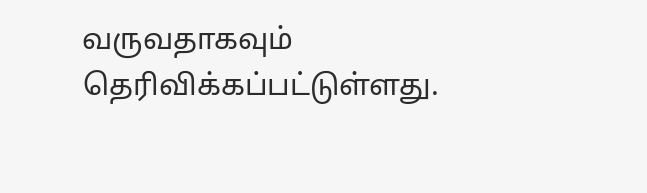வருவதாகவும் தெரிவிக்கப்பட்டுள்ளது.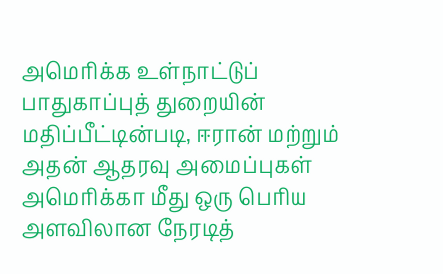அமெரிக்க உள்நாட்டுப் பாதுகாப்புத் துறையின் மதிப்பீட்டின்படி, ஈரான் மற்றும் அதன் ஆதரவு அமைப்புகள் அமெரிக்கா மீது ஒரு பெரிய அளவிலான நேரடித்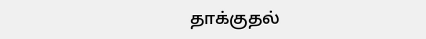தாக்குதல்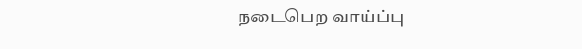நடைபெற வாய்ப்பு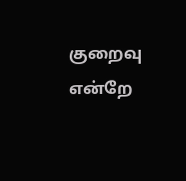குறைவு என்றே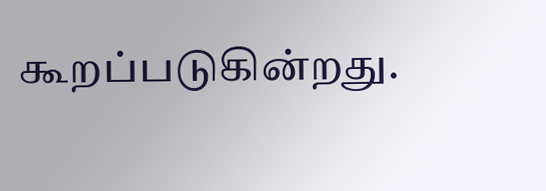கூறப்படுகின்றது.